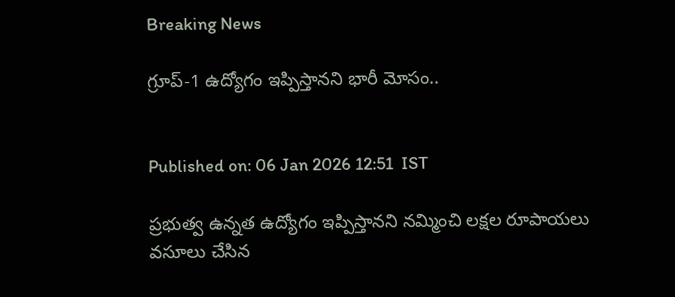Breaking News

గ్రూప్-1 ఉద్యోగం ఇప్పిస్తానని భారీ మోసం..


Published on: 06 Jan 2026 12:51  IST

ప్రభుత్వ ఉన్నత ఉద్యోగం ఇప్పిస్తానని నమ్మించి లక్షల రూపాయలు వసూలు చేసిన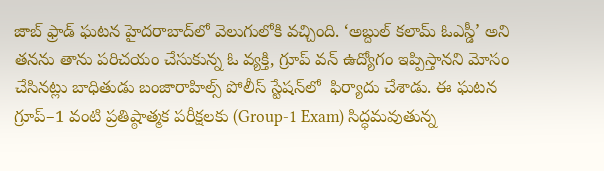జాబ్ ఫ్రాడ్ ఘటన హైదరాబాద్‌లో వెలుగులోకి వచ్చింది. ‘అబ్దుల్ కలామ్ ఓఎస్డీ’ అని తనను తాను పరిచయం చేసుకున్న ఓ వ్యక్తి, గ్రూప్ వన్ ఉద్యోగం ఇప్పిస్తానని మోసం చేసినట్లు బాధితుడు బంజారాహిల్స్ పోలీస్ స్టేషన్‌లో  ఫిర్యాదు చేశాడు. ఈ ఘటన గ్రూప్–1 వంటి ప్రతిష్ఠాత్మక పరీక్షలకు (Group-1 Exam) సిద్ధమవుతున్న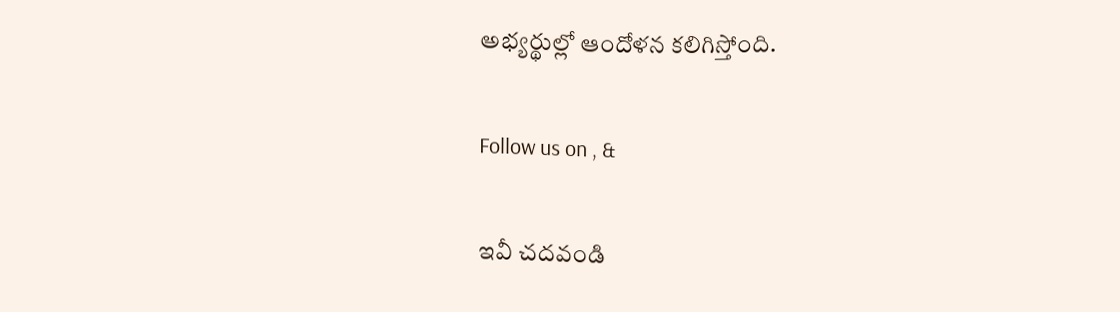అభ్యర్థుల్లో ఆందోళన కలిగిస్తోంది.

Follow us on , &

ఇవీ చదవండి